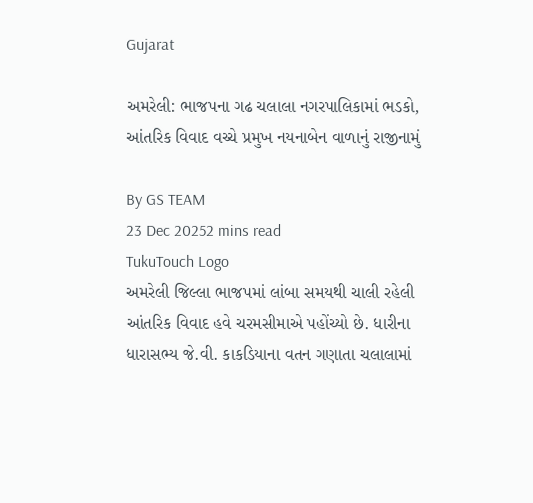Gujarat

અમરેલી: ભાજપના ગઢ ચલાલા નગરપાલિકામાં ભડકો, આંતરિક વિવાદ વચ્ચે પ્રમુખ નયનાબેન વાળાનું રાજીનામું

By GS TEAM
23 Dec 20252 mins read
TukuTouch Logo
અમરેલી જિલ્લા ભાજપમાં લાંબા સમયથી ચાલી રહેલી આંતરિક વિવાદ હવે ચરમસીમાએ પહોંચ્યો છે. ધારીના ધારાસભ્ય જે.વી. કાકડિયાના વતન ગણાતા ચલાલામાં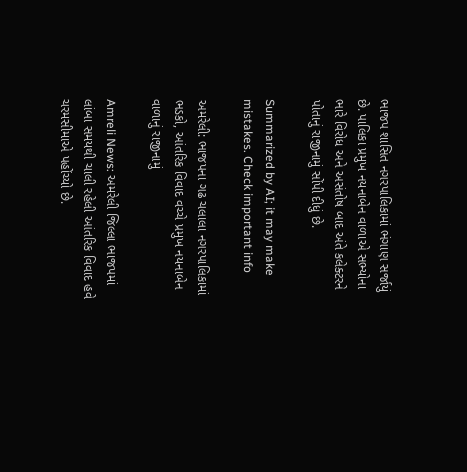ભાજપ શાસિત નગરપાલિકામાં ભંગાણ સર્જાયું છે. પાલિકા પ્રમુખ નયનાબેન વાળાએ સભ્યોના ભારે વિરોધ અને અસંતોષ બાદ અંતે કલેક્ટરને પોતાનું રાજીનામું સોંપી દીધું છે.

Summarized by AI; it may make mistakes. Check important info

અમરેલી: ભાજપના ગઢ ચલાલા નગરપાલિકામાં ભડકો, આંતરિક વિવાદ વચ્ચે પ્રમુખ નયનાબેન વાળાનું રાજીનામું

Amreli News: અમરેલી જિલ્લા ભાજપમાં લાંબા સમયથી ચાલી રહેલી આંતરિક વિવાદ હવે ચરમસીમાએ પહોંચ્યો છે.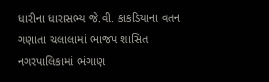ધારીના ધારાસભ્ય જે.વી. કાકડિયાના વતન ગણાતા ચલાલામાં ભાજપ શાસિત નગરપાલિકામાં ભંગાણ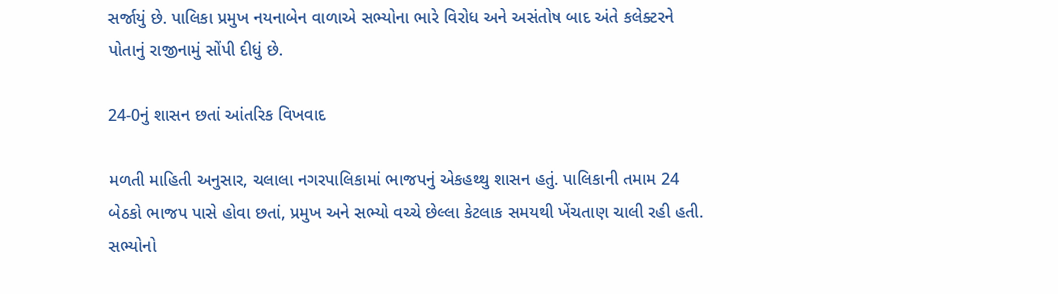સર્જાયું છે. પાલિકા પ્રમુખ નયનાબેન વાળાએ સભ્યોના ભારે વિરોધ અને અસંતોષ બાદ અંતે કલેક્ટરને પોતાનું રાજીનામું સોંપી દીધું છે.

24-0નું શાસન છતાં આંતરિક વિખવાદ

મળતી માહિતી અનુસાર, ચલાલા નગરપાલિકામાં ભાજપનું એકહથ્થુ શાસન હતું. પાલિકાની તમામ 24 બેઠકો ભાજપ પાસે હોવા છતાં, પ્રમુખ અને સભ્યો વચ્ચે છેલ્લા કેટલાક સમયથી ખેંચતાણ ચાલી રહી હતી. સભ્યોનો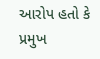આરોપ હતો કે પ્રમુખ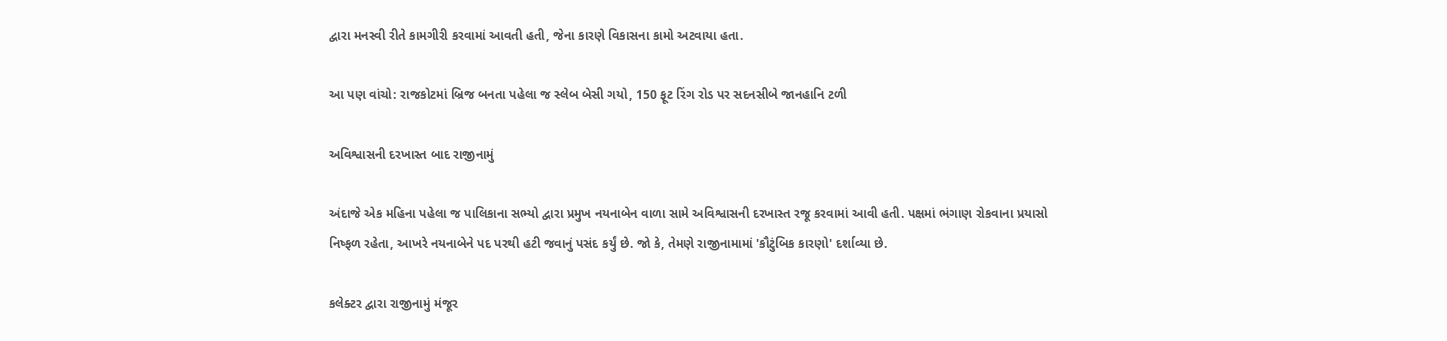દ્વારા મનસ્વી રીતે કામગીરી કરવામાં આવતી હતી, જેના કારણે વિકાસના કામો અટવાયા હતા.

આ પણ વાંચો: રાજકોટમાં બ્રિજ બનતા પહેલા જ સ્લેબ બેસી ગયો, 150 ફૂટ રિંગ રોડ પર સદનસીબે જાનહાનિ ટળી

અવિશ્વાસની દરખાસ્ત બાદ રાજીનામું

અંદાજે એક મહિના પહેલા જ પાલિકાના સભ્યો દ્વારા પ્રમુખ નયનાબેન વાળા સામે અવિશ્વાસની દરખાસ્ત રજૂ કરવામાં આવી હતી. પક્ષમાં ભંગાણ રોકવાના પ્રયાસો નિષ્ફળ રહેતા, આખરે નયનાબેને પદ પરથી હટી જવાનું પસંદ કર્યું છે. જો કે, તેમણે રાજીનામામાં 'કૌટુંબિક કારણો' દર્શાવ્યા છે.

કલેક્ટર દ્વારા રાજીનામું મંજૂર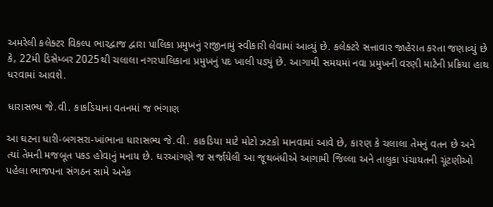અમરેલી કલેક્ટર વિકલ્પ ભારદ્વાજ દ્વારા પાલિકા પ્રમુખનું રાજીનામું સ્વીકારી લેવામાં આવ્યું છે. કલેક્ટરે સત્તાવાર જાહેરાત કરતા જણાવ્યું છે કે, 22મી ડિસેમ્બર 2025થી ચલાલા નગરપાલિકાના પ્રમુખનું પદ ખાલી પડ્યું છે. આગામી સમયમાં નવા પ્રમુખની વરણી માટેની પ્રક્રિયા હાથ ધરવામાં આવશે.

ધારાસભ્ય જે.વી. કાકડિયાના વતનમાં જ ભંગાણ

આ ઘટના ધારી-બગસરા-ખાંભાના ધારાસભ્ય જે.વી. કાકડિયા માટે મોટો ઝટકો માનવામાં આવે છે, કારણ કે ચલાલા તેમનું વતન છે અને ત્યાં તેમની મજબૂત પકડ હોવાનું મનાય છે. ઘરઆંગણે જ સર્જાયેલી આ જૂથબંધીએ આગામી જિલ્લા અને તાલુકા પંચાયતની ચૂંટણીઓ પહેલા ભાજપના સંગઠન સામે અનેક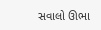સવાલો ઊભા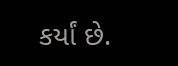કર્યાં છે.